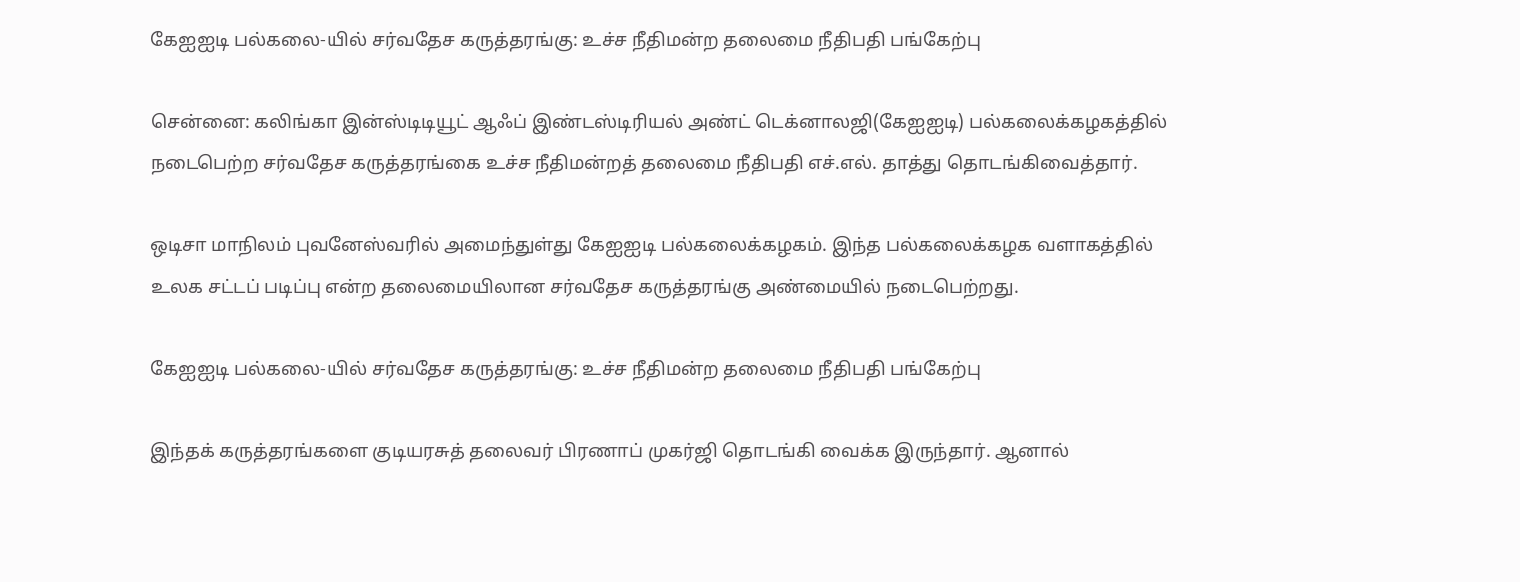கேஐஐடி பல்கலை-யில் சர்வதேச கருத்தரங்கு: உச்ச நீதிமன்ற தலைமை நீதிபதி பங்கேற்பு

சென்னை: கலிங்கா இன்ஸ்டிடியூட் ஆஃப் இண்டஸ்டிரியல் அண்ட் டெக்னாலஜி(கேஐஐடி) பல்கலைக்கழகத்தில் நடைபெற்ற சர்வதேச கருத்தரங்கை உச்ச நீதிமன்றத் தலைமை நீதிபதி எச்.எல். தாத்து தொடங்கிவைத்தார்.

ஒடிசா மாநிலம் புவனேஸ்வரில் அமைந்துள்து கேஐஐடி பல்கலைக்கழகம். இந்த பல்கலைக்கழக வளாகத்தில் உலக சட்டப் படிப்பு என்ற தலைமையிலான சர்வதேச கருத்தரங்கு அண்மையில் நடைபெற்றது.

கேஐஐடி பல்கலை-யில் சர்வதேச கருத்தரங்கு: உச்ச நீதிமன்ற தலைமை நீதிபதி பங்கேற்பு

இந்தக் கருத்தரங்களை குடியரசுத் தலைவர் பிரணாப் முகர்ஜி தொடங்கி வைக்க இருந்தார். ஆனால்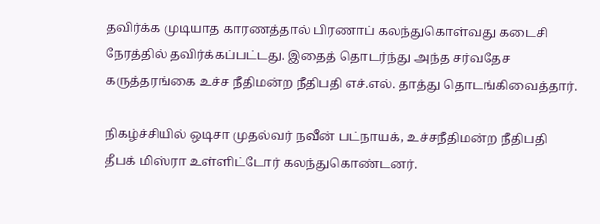தவிர்க்க முடியாத காரணத்தால் பிரணாப் கலந்துகொள்வது கடைசி நேரத்தில் தவிர்க்கப்பட்டது. இதைத் தொடர்ந்து அந்த சர்வதேச கருத்தரங்கை உச்ச நீதிமன்ற நீதிபதி எச்.எல். தாத்து தொடங்கிவைத்தார்.

நிகழ்ச்சியில் ஒடிசா முதல்வர் நவீன் பட்நாயக், உச்சநீதிமன்ற நீதிபதி தீபக் மிஸ்ரா உள்ளிட்டோர் கலந்துகொண்டனர்.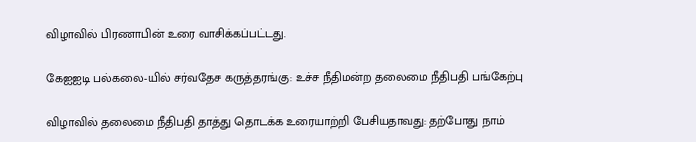விழாவில் பிரணாபின் உரை வாசிக்கப்பட்டது.

கேஐஐடி பல்கலை-யில் சர்வதேச கருத்தரங்கு: உச்ச நீதிமன்ற தலைமை நீதிபதி பங்கேற்பு

விழாவில் தலைமை நீதிபதி தாத்து தொடக்க உரையாற்றி பேசியதாவது: தற்போது நாம்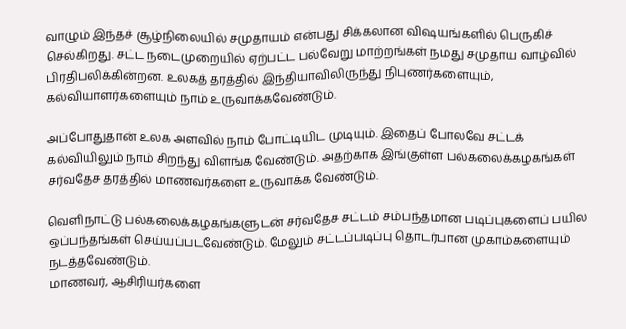வாழும் இந்தச் சூழ்நிலையில் சமுதாயம் என்பது சிக்கலான விஷயங்களில் பெருகிச் செல்கிறது. சட்ட நடைமுறையில் ஏற்பட்ட பல்வேறு மாற்றங்கள் நமது சமுதாய வாழ்வில் பிரதிபலிக்கின்றன. உலகத் தரத்தில் இந்தியாவிலிருந்து நிபுணர்களையும், கல்வியாளர்களையும் நாம் உருவாக்கவேண்டும்.

அப்போதுதான் உலக அளவில் நாம் போட்டியிட முடியும். இதைப் போலவே சட்டக் கல்வியிலும் நாம் சிறந்து விளங்க வேண்டும். அதற்காக இங்குள்ள பல்கலைக்கழகங்கள் சர்வதேச தரத்தில் மாணவர்களை உருவாக்க வேண்டும்.

வெளிநாட்டு பல்கலைக்கழகங்களுடன் சர்வதேச சட்டம் சம்பந்தமான படிப்புகளைப் பயில ஒப்பந்தங்கள் செய்யப்படவேண்டும். மேலும் சட்டப்படிப்பு தொடர்பான முகாம்களையும் நடத்தவேண்டும்.
மாணவர், ஆசிரியர்களை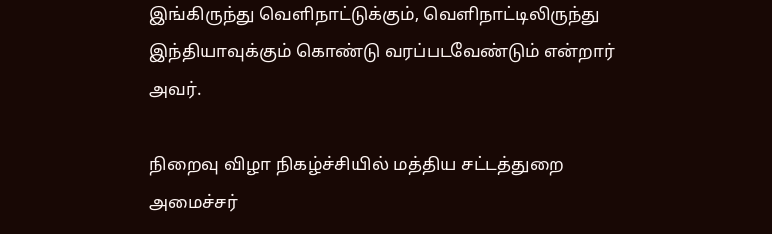இங்கிருந்து வெளிநாட்டுக்கும், வெளிநாட்டிலிருந்து இந்தியாவுக்கும் கொண்டு வரப்படவேண்டும் என்றார் அவர்.

நிறைவு விழா நிகழ்ச்சியில் மத்திய சட்டத்துறை அமைச்சர்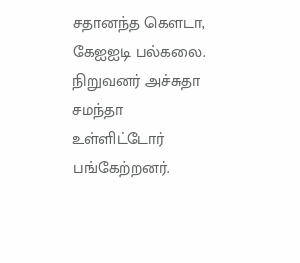சதானந்த கௌடா, கேஐஐடி பல்கலை. நிறுவனர் அச்சுதா சமந்தா உள்ளிட்டோர் பங்கேற்றனர்.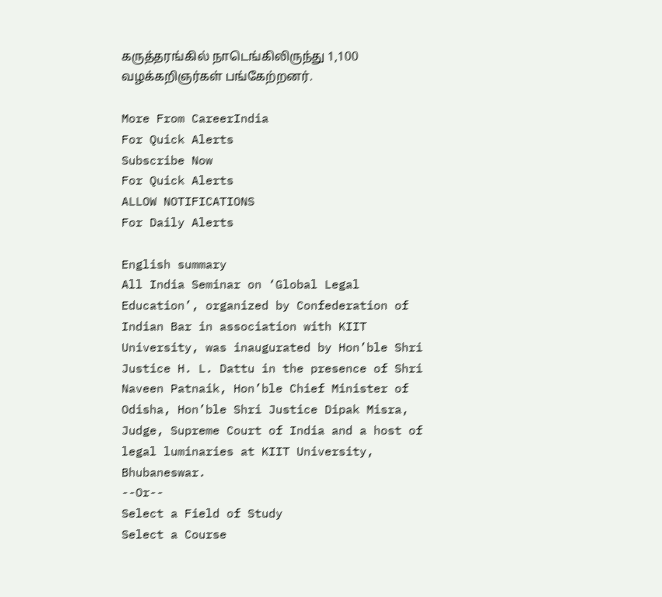கருத்தரங்கில் நாடெங்கிலிருந்து 1,100 வழக்கறிஞர்கள் பங்கேற்றனர்.

More From CareerIndia
For Quick Alerts
Subscribe Now
For Quick Alerts
ALLOW NOTIFICATIONS
For Daily Alerts

English summary
All India Seminar on ‘Global Legal Education’, organized by Confederation of Indian Bar in association with KIIT University, was inaugurated by Hon’ble Shri Justice H. L. Dattu in the presence of Shri Naveen Patnaik, Hon’ble Chief Minister of Odisha, Hon’ble Shri Justice Dipak Misra, Judge, Supreme Court of India and a host of legal luminaries at KIIT University, Bhubaneswar.
--Or--
Select a Field of Study
Select a Course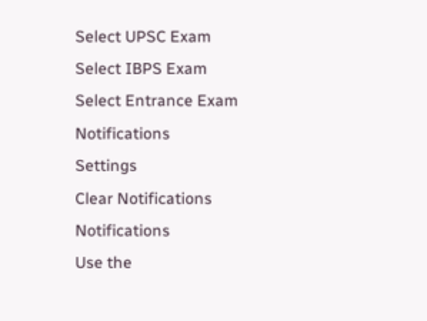Select UPSC Exam
Select IBPS Exam
Select Entrance Exam
Notifications
Settings
Clear Notifications
Notifications
Use the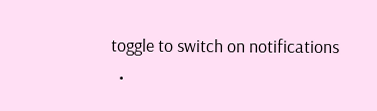toggle to switch on notifications
  •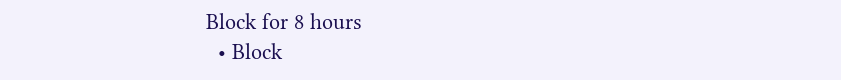Block for 8 hours
  • Block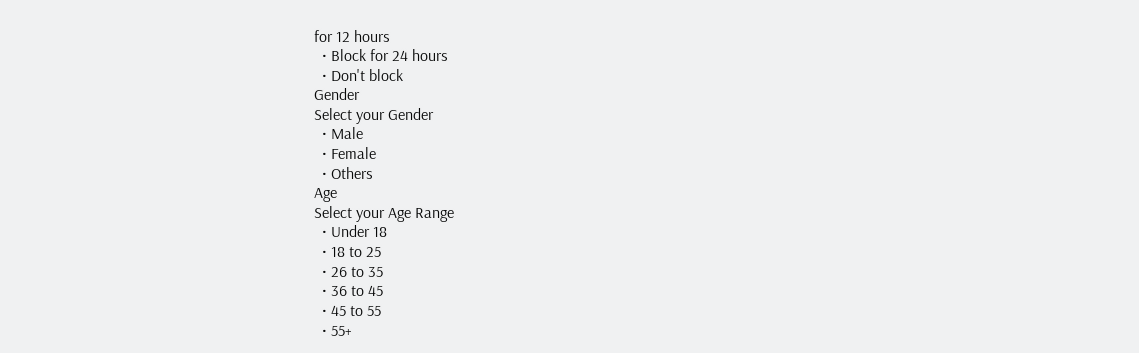for 12 hours
  • Block for 24 hours
  • Don't block
Gender
Select your Gender
  • Male
  • Female
  • Others
Age
Select your Age Range
  • Under 18
  • 18 to 25
  • 26 to 35
  • 36 to 45
  • 45 to 55
  • 55+